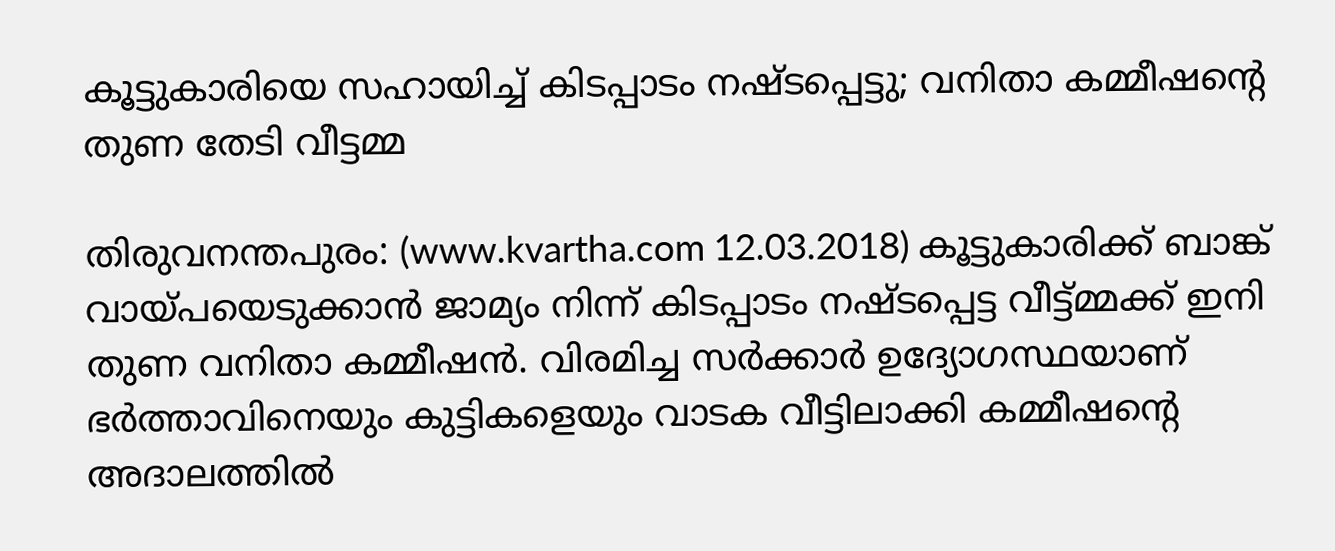കൂട്ടുകാരിയെ സഹായിച്ച് കിടപ്പാടം നഷ്ടപ്പെട്ടു; വനിതാ കമ്മീഷന്റെ തുണ തേടി വീട്ടമ്മ

തിരുവനന്തപുരം: (www.kvartha.com 12.03.2018) കൂട്ടുകാരിക്ക് ബാങ്ക് വായ്പയെടുക്കാന്‍ ജാമ്യം നിന്ന് കിടപ്പാടം നഷ്ടപ്പെട്ട വീട്ട്മ്മക്ക് ഇനി തുണ വനിതാ കമ്മീഷന്‍. വിരമിച്ച സര്‍ക്കാര്‍ ഉദ്യോഗസ്ഥയാണ് ഭര്‍ത്താവിനെയും കുട്ടികളെയും വാടക വീട്ടിലാക്കി കമ്മീഷന്റെ അദാലത്തില്‍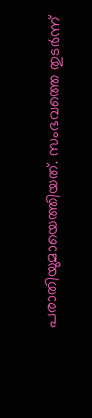പരാതിയുമായെത്തിയത്. സംഭവത്തെ തുടര്‍ന്ന്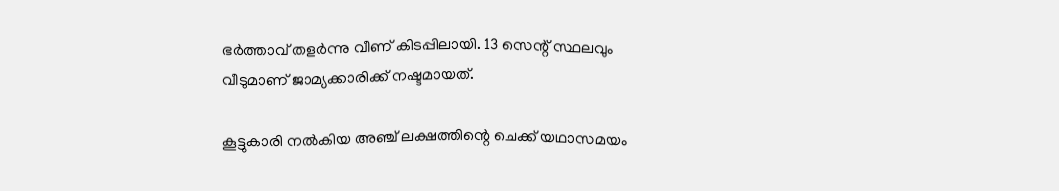ഭര്‍ത്താവ് തളര്‍ന്നു വീണ് കിടപ്പിലായി. 13 സെന്റ് സ്ഥലവും വീടുമാണ് ജാമ്യക്കാരിക്ക് നഷ്ടമായത്.

കൂട്ടുകാരി നല്‍കിയ അഞ്ച് ലക്ഷത്തിന്റെ ചെക്ക് യഥാസമയം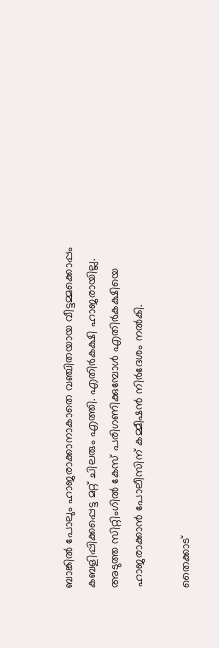ബാങ്കില്‍ പോലും ഹാജരാക്കാനാകാതെ വഞ്ചിതയായ വീട്ടമ്മക്കൊപ്പം കബളിപ്പിക്കപ്പെട്ട മറ്റ് ചിലരും എത്തി. എതിര്‍കക്ഷി ഹാജരായില്ല. അടുത്ത സിറ്റിംഗില്‍ കേസ് പരിഗണിക്കുമ്പോള്‍ എതിര്‍കക്ഷിയെ ഹാജരാക്കാന്‍ പോലീസിന് കമ്മീഷന്‍ നിര്‍ദേശം നല്‍കി.

തൈക്കാട്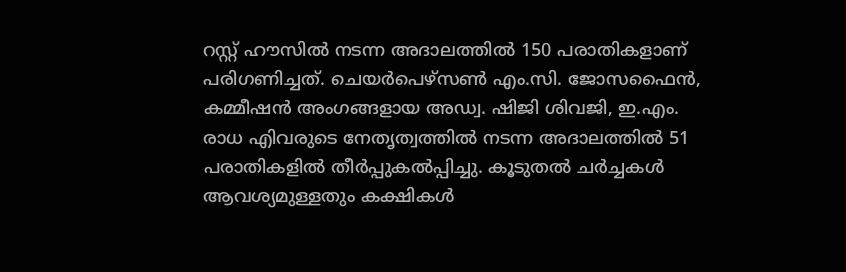റസ്റ്റ് ഹൗസില്‍ നടന്ന അദാലത്തില്‍ 150 പരാതികളാണ് പരിഗണിച്ചത്. ചെയര്‍പെഴ്‌സണ്‍ എം.സി. ജോസഫൈന്‍, കമ്മീഷന്‍ അംഗങ്ങളായ അഡ്വ. ഷിജി ശിവജി, ഇ.എം. രാധ എിവരുടെ നേതൃത്വത്തില്‍ നടന്ന അദാലത്തില്‍ 51 പരാതികളില്‍ തീര്‍പ്പുകല്‍പ്പിച്ചു. കൂടുതല്‍ ചര്‍ച്ചകള്‍ ആവശ്യമുള്ളതും കക്ഷികള്‍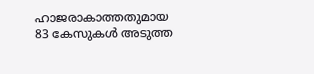ഹാജരാകാത്തതുമായ 83 കേസുകള്‍ അടുത്ത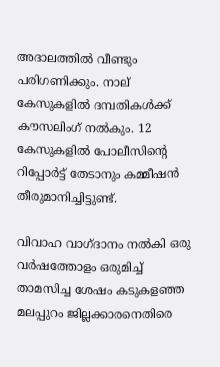അദാലത്തില്‍ വീണ്ടും പരിഗണിക്കും. നാല് കേസുകളില്‍ ദമ്പതികള്‍ക്ക് കൗസലിംഗ് നല്‍കും. 12 കേസുകളില്‍ പോലീസിന്റെ റിപ്പോര്‍ട്ട് തേടാനും കമ്മീഷന്‍ തീരുമാനിച്ചിട്ടുണ്ട്.

വിവാഹ വാഗ്ദാനം നല്‍കി ഒരു വര്‍ഷത്തോളം ഒരുമിച്ച് താമസിച്ച ശേഷം കടുകളഞ്ഞ മലപ്പുറം ജില്ലക്കാരനെതിരെ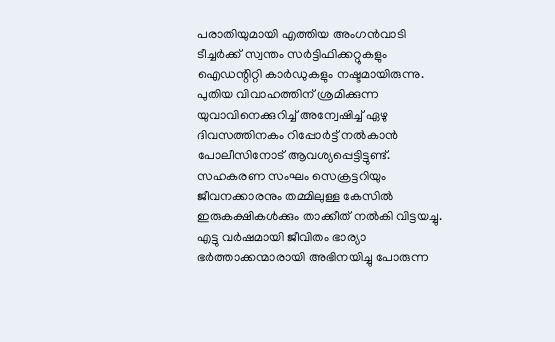പരാതിയുമായി എത്തിയ അംഗന്‍വാടി ടീച്ചര്‍ക്ക് സ്വന്തം സര്‍ട്ടിഫിക്കറ്റുകളും ഐഡന്റിറ്റി കാര്‍ഡുകളും നഷ്ടമായിരുന്നു. പുതിയ വിവാഹത്തിന് ശ്രമിക്കുന്ന യുവാവിനെക്കുറിച്ച് അന്വേഷിച്ച് ഏഴു ദിവസത്തിനകം റിപ്പോര്‍ട്ട് നല്‍കാന്‍ പോലീസിനോട് ആവശ്യപ്പെട്ടിട്ടുണ്ട്. സഹകരണ സംഘം സെക്രട്ടറിയും ജീവനക്കാരനും തമ്മിലുള്ള കേസില്‍ ഇരുകക്ഷികള്‍ക്കും താക്കീത് നല്‍കി വിട്ടയച്ചു. എട്ടു വര്‍ഷമായി ജീവിതം ഭാര്യാ ഭര്‍ത്താക്കന്മാരായി അഭിനയിച്ചു പോരുന്ന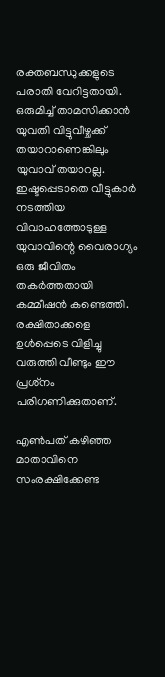രക്തബന്ധുക്കളുടെ പരാതി വേറിട്ടതായി. ഒരുമിച്ച് താമസിക്കാന്‍ യുവതി വിട്ടുവീഴ്ചക്ക് തയാറാണെങ്കിലും യുവാവ് തയാറല്ല. ഇഷ്ടപ്പെടാതെ വീട്ടുകാര്‍ നടത്തിയ വിവാഹത്തോടുള്ള യുവാവിന്റെ വൈരാഗ്യം ഒരു ജീവിതം തകര്‍ത്തതായി കമ്മീഷന്‍ കണ്ടെത്തി. രക്ഷിതാക്കളെ ഉള്‍പ്പെടെ വിളിച്ചു വരുത്തി വീണ്ടും ഈ പ്രശ്‌നം പരിഗണിക്കുതാണ്.

എണ്‍പത് കഴിഞ്ഞ മാതാവിനെ സംരക്ഷിക്കേണ്ട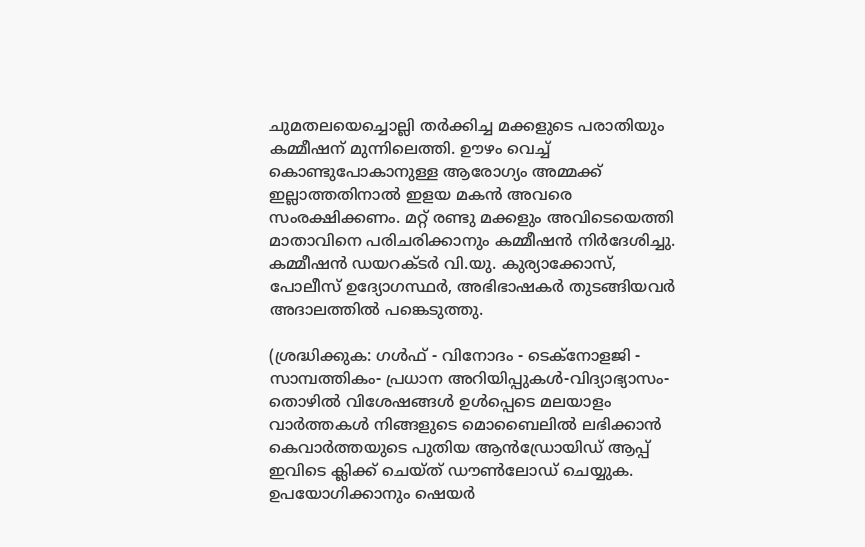ചുമതലയെച്ചൊല്ലി തര്‍ക്കിച്ച മക്കളുടെ പരാതിയും കമ്മീഷന് മുന്നിലെത്തി. ഊഴം വെച്ച് കൊണ്ടുപോകാനുള്ള ആരോഗ്യം അമ്മക്ക് ഇല്ലാത്തതിനാല്‍ ഇളയ മകന്‍ അവരെ സംരക്ഷിക്കണം. മറ്റ് രണ്ടു മക്കളും അവിടെയെത്തി മാതാവിനെ പരിചരിക്കാനും കമ്മീഷന്‍ നിര്‍ദേശിച്ചു. കമ്മീഷന്‍ ഡയറക്ടര്‍ വി.യു. കുര്യാക്കോസ്, പോലീസ് ഉദ്യോഗസ്ഥര്‍, അഭിഭാഷകര്‍ തുടങ്ങിയവര്‍ അദാലത്തില്‍ പങ്കെടുത്തു.

(ശ്രദ്ധിക്കുക: ഗൾഫ് - വിനോദം - ടെക്നോളജി - സാമ്പത്തികം- പ്രധാന അറിയിപ്പുകൾ-വിദ്യാഭ്യാസം-തൊഴിൽ വിശേഷങ്ങൾ ഉൾപ്പെടെ മലയാളം വാർത്തകൾ നിങ്ങളുടെ മൊബൈലിൽ ലഭിക്കാൻ കെവാർത്തയുടെ പുതിയ ആൻഡ്രോയിഡ് ആപ്പ് ഇവിടെ ക്ലിക്ക് ചെയ്ത് ഡൗൺലോഡ് ചെയ്യുക. ഉപയോഗിക്കാനും ഷെയർ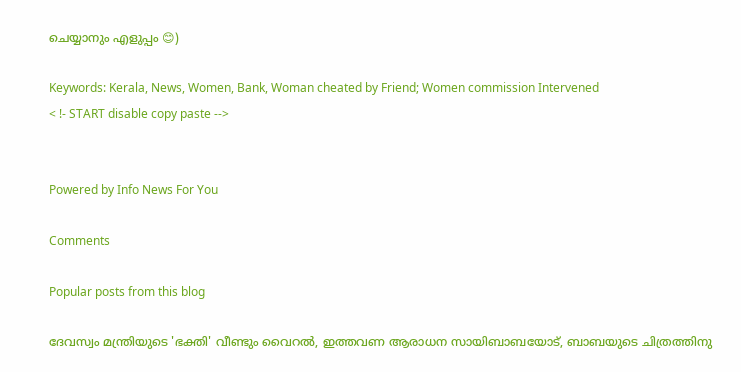ചെയ്യാനും എളുപ്പം 😊)

Keywords: Kerala, News, Women, Bank, Woman cheated by Friend; Women commission Intervened
< !- START disable copy paste -->


Powered by Info News For You

Comments

Popular posts from this blog

ദേവസ്വം മന്ത്രിയുടെ 'ഭക്തി' വീണ്ടും വൈറല്‍, ഇത്തവണ ആരാധന സായിബാബയോട്, ബാബയുടെ ചിത്രത്തിനു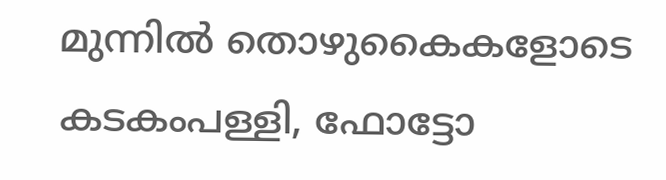മുന്നില്‍ തൊഴുകൈകളോടെ കടകംപള്ളി, ഫോട്ടോ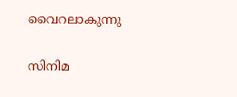വൈറലാകുന്നു

സിനിമ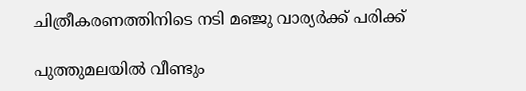ചിത്രീകരണത്തിനിടെ നടി മഞ്ജു വാര്യര്‍ക്ക് പരിക്ക്

പുത്തുമലയില്‍ വീണ്ടും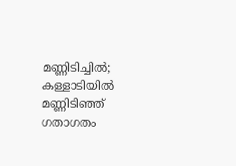മണ്ണിടിച്ചില്‍; കള്ളാടിയില്‍ മണ്ണിടിഞ്ഞ് ഗതാഗതം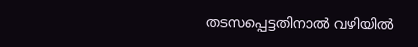തടസപ്പെട്ടതിനാല്‍ വഴിയില്‍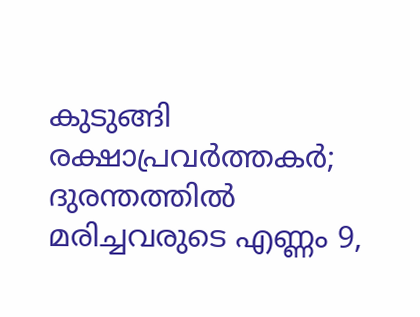കുടുങ്ങി രക്ഷാപ്രവര്‍ത്തകര്‍; ദുരന്തത്തില്‍ മരിച്ചവരുടെ എണ്ണം 9,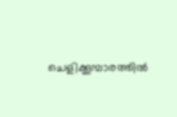ചെളിക്കൂമ്പാരത്തില്‍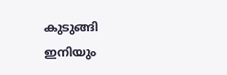കുടുങ്ങി ഇനിയും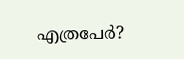എത്രപേര്‍?